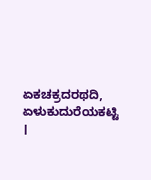ಏಕಚಕ್ರದರಥದಿ, ಏಳುಕುದುರೆಯಕಟ್ಟಿ ।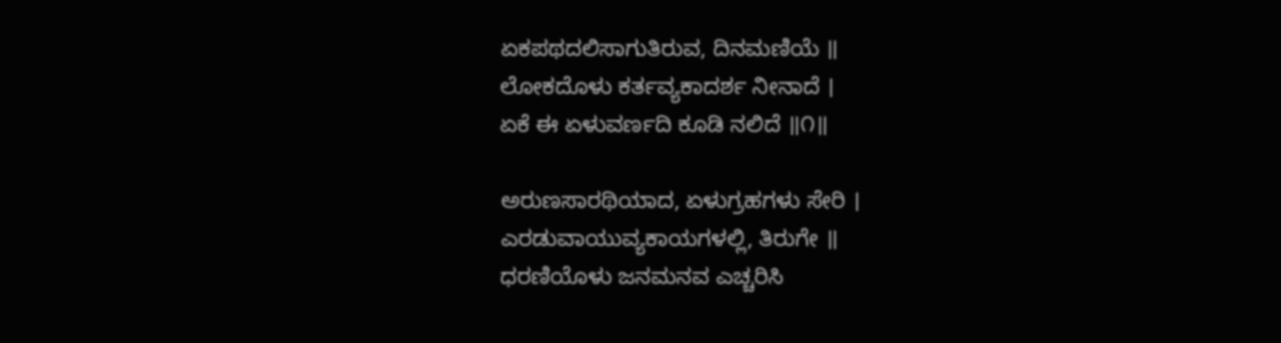ಏಕಪಥದಲಿಸಾಗುತಿರುವ, ದಿನಮಣಿಯೆ ॥
ಲೋಕದೊಳು ಕರ್ತವ್ಯಕಾದರ್ಶ ನೀನಾದೆ ।
ಏಕೆ ಈ ಏಳುವರ್ಣದಿ ಕೂಡಿ ನಲಿದೆ ॥೧॥

ಅರುಣಸಾರಥಿಯಾದ, ಏಳುಗ್ರಹಗಳು ಸೇರಿ ।
ಎರಡುವಾಯುವ್ಯಕಾಯಗಳಲ್ಲಿ, ತಿರುಗೇ ॥
ಧರಣಿಯೊಳು ಜನಮನವ ಎಚ್ಚರಿಸಿ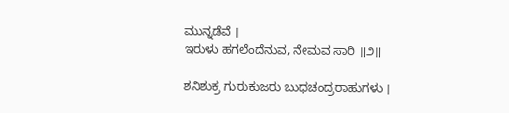ಮುನ್ನಡೆವೆ ।
ಇರುಳು ಹಗಲೆಂದೆನುವ, ನೇಮವ ಸಾರಿ ॥೨॥

ಶನಿಶುಕ್ರ ಗುರುಕುಜರು ಬುಧಚಂದ್ರರಾಹುಗಳು ।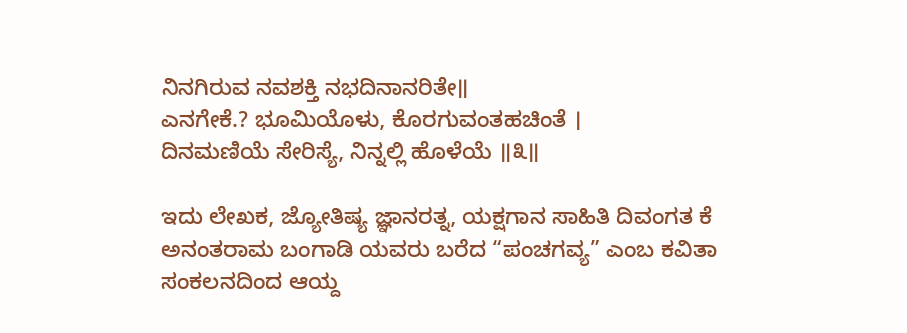ನಿನಗಿರುವ ನವಶಕ್ತಿ ನಭದಿನಾನರಿತೇ॥
ಎನಗೇಕೆ.? ಭೂಮಿಯೊಳು, ಕೊರಗುವಂತಹಚಿಂತೆ ।
ದಿನಮಣಿಯೆ ಸೇರಿಸ್ಯೆ, ನಿನ್ನಲ್ಲಿ ಹೊಳೆಯೆ ॥೩॥

ಇದು ಲೇಖಕ, ಜ್ಯೋತಿಷ್ಯ ಜ್ಞಾನರತ್ನ, ಯಕ್ಷಗಾನ ಸಾಹಿತಿ ದಿವಂಗತ ಕೆ ಅನಂತರಾಮ ಬಂಗಾಡಿ ಯವರು ಬರೆದ “ಪಂಚಗವ್ಯ” ಎಂಬ ಕವಿತಾ ಸಂಕಲನದಿಂದ ಆಯ್ದ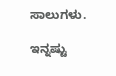ಸಾಲುಗಳು.

ಇನ್ನಷ್ಟು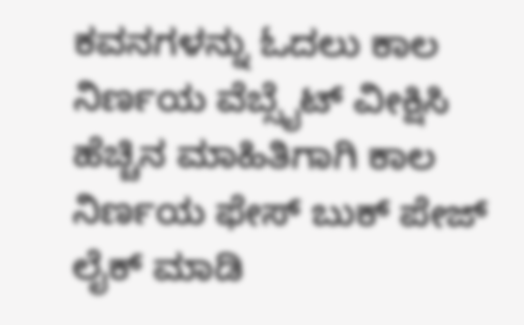ಕವನಗಳನ್ನು ಓದಲು ಕಾಲ ನಿರ್ಣಯ ವೆಬ್ಸೈಟ್ ವೀಕ್ಷಿಸಿ
ಹೆಚ್ಚಿನ ಮಾಹಿತಿಗಾಗಿ ಕಾಲ ನಿರ್ಣಯ ಫೇಸ್ ಬುಕ್ ಪೇಜ್ ಲೈಕ್ ಮಾಡಿ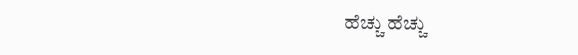ಹೆಚ್ಚು ಹೆಚ್ಚು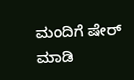ಮಂದಿಗೆ ಷೇರ್ ಮಾಡಿ